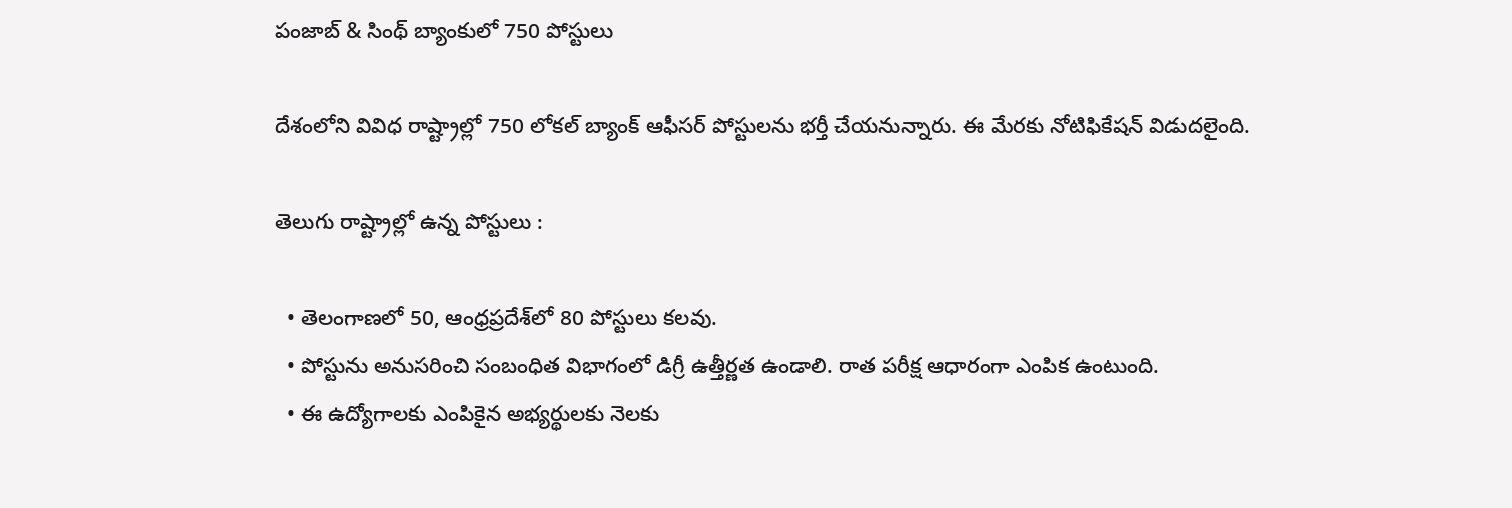పంజాబ్ & సింథ్ బ్యాంకులో 750 పోస్టులు

దేశంలోని వివిధ రాష్ట్రాల్లో 750 లోక‌ల్ బ్యాంక్ ఆఫీస‌ర్ పోస్టుల‌ను భ‌ర్తీ చేయ‌నున్నారు. ఈ మేర‌కు నోటిఫికేష‌న్ విడుద‌లైంది.

తెలుగు రాష్ట్రాల్లో ఉన్న పోస్టులు :

  • తెలంగాణ‌లో 50, ఆంధ్ర‌ప్ర‌దేశ్‌లో 80 పోస్టులు క‌ల‌వు.
  • పోస్టును అనుస‌రించి సంబంధిత విభాగంలో డిగ్రీ ఉత్తీర్ణ‌త ఉండాలి. రాత ప‌రీక్ష ఆధారంగా ఎంపిక ఉంటుంది.
  • ఈ ఉద్యోగాల‌కు ఎంపికైన అభ్య‌ర్థుల‌కు నెలకు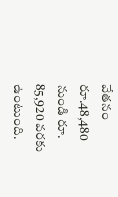వేత‌నం రూ.48,480 నుండి రూ. 85,920 వ‌ర‌కు ఉంటుంది.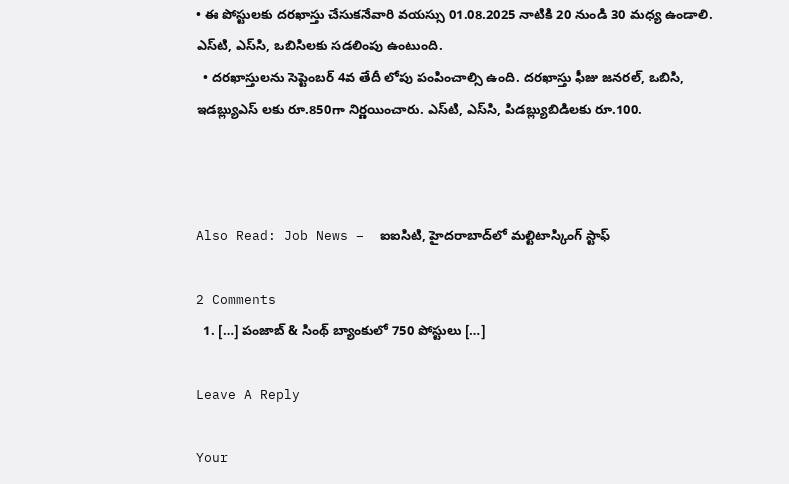• ఈ పోస్టుల‌కు ద‌ర‌ఖాస్తు చేసుక‌నేవారి వ‌య‌స్సు 01.08.2025 నాటికి 20 నుండి 30 మ‌ధ్య ఉండాలి. ఎస్‌టి, ఎస్‌సి, ఒబిసిల‌కు స‌డ‌లింపు ఉంటుంది.
  • ద‌ర‌ఖాస్తుల‌ను సెప్టెంబ‌ర్ 4వ తేదీ లోపు పంపించాల్సి ఉంది. ద‌ర‌ఖాస్తు ఫీజు జ‌న‌ర‌ల్‌, ఒబిసి, ఇడ‌బ్ల్యుఎస్ ల‌కు రూ.850గా నిర్ణ‌యించారు. ఎస్‌టి, ఎస్‌సి, పిడ‌బ్ల్యుబిడిల‌కు రూ.100.



Also Read: Job News –  ఐఐసిటి, హైద‌రాబాద్‌లో మ‌ల్టిటాస్కింగ్ స్టాఫ్

2 Comments
  1. […] పంజాబ్ & సింథ్ బ్యాంకులో 750 పోస్టులు […]

Leave A Reply

Your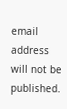email address will not be published.